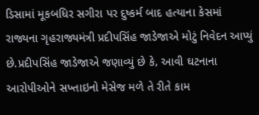ડિસામાં મૂકબધિર સગીરા પર દુષ્કર્મ બાદ હત્યાના કેસમાં રાજ્યના ગૃહરાજ્યમંત્રી પ્રદીપસિંહ જાડેજાએ મોટું નિવેદન આપ્યું છે.પ્રદીપસિંહ જાડેજાએ જણાવ્યું છે કે, આવી ઘટનાના આરોપીઓને સખ્તાઇનો મેસેજ મળે તે રીતે કામ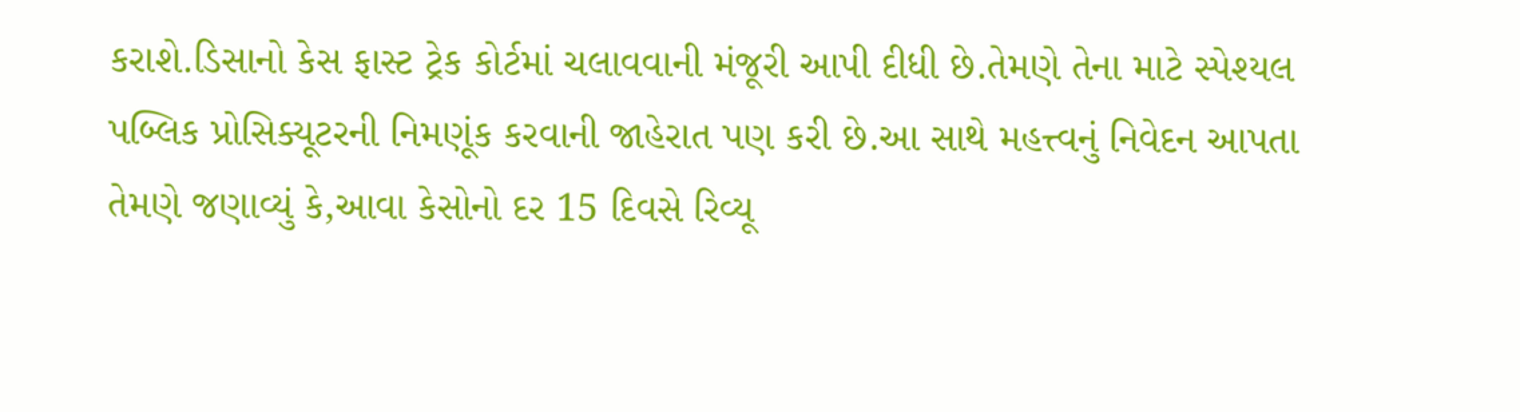કરાશે.ડિસાનો કેસ ફાસ્ટ ટ્રેક કોર્ટમાં ચલાવવાની મંજૂરી આપી દીધી છે.તેમણે તેના માટે સ્પેશ્યલ પબ્લિક પ્રોસિક્યૂટરની નિમણૂંક કરવાની જાહેરાત પણ કરી છે.આ સાથે મહત્ત્વનું નિવેદન આપતા તેમણે જણાવ્યું કે,આવા કેસોનો દર 15 દિવસે રિવ્યૂ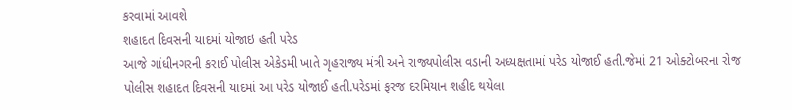કરવામાં આવશે
શહાદત દિવસની યાદમાં યોજાઇ હતી પરેડ
આજે ગાંધીનગરની કરાઈ પોલીસ એકેડમી ખાતે ગૃહરાજ્ય મંત્રી અને રાજ્યપોલીસ વડાની અધ્યક્ષતામાં પરેડ યોજાઈ હતી.જેમાં 21 ઓક્ટોબરના રોજ પોલીસ શહાદત દિવસની યાદમાં આ પરેડ યોજાઈ હતી.પરેડમાં ફરજ દરમિયાન શહીદ થયેલા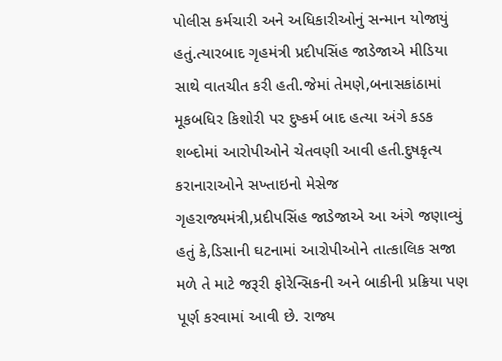પોલીસ કર્મચારી અને અધિકારીઓનું સન્માન યોજાયું હતું.ત્યારબાદ ગૃહમંત્રી પ્રદીપસિંહ જાડેજાએ મીડિયા સાથે વાતચીત કરી હતી.જેમાં તેમણે,બનાસકાંઠામાં મૂકબધિર કિશોરી પર દુષ્કર્મ બાદ હત્યા અંગે કડક શબ્દોમાં આરોપીઓને ચેતવણી આવી હતી.દુષકૃત્ય કરાનારાઓને સખ્તાઇનો મેસેજ
ગૃહરાજ્યમંત્રી,પ્રદીપસિંહ જાડેજાએ આ અંગે જણાવ્યું હતું કે,ડિસાની ઘટનામાં આરોપીઓને તાત્કાલિક સજા મળે તે માટે જરૂરી ફોરેન્સિકની અને બાકીની પ્રક્રિયા પણ પૂર્ણ કરવામાં આવી છે. રાજ્ય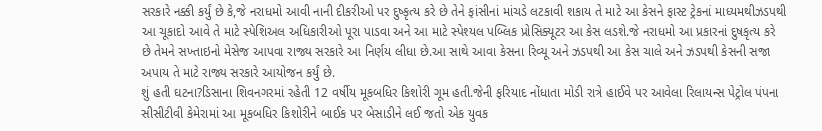સરકારે નક્કી કર્યું છે કે,જે નરાધમો આવી નાની દીકરીઓ પર દુષ્કૃત્ય કરે છે તેને ફાંસીનાં માંચડે લટકાવી શકાય તે માટે આ કેસને ફાસ્ટ ટ્રેકનાં માધ્યમથીઝડપથી આ ચૂકાદો આવે તે માટે સ્પેશિઅલ અધિકારીઓ પૂરા પાડવા અને આ માટે સ્પેશ્યલ પબ્લિક પ્રોસિક્યૂટર આ કેસ લડશે.જે નરાધમો આ પ્રકારનાં દુષકૃત્ય કરે છે તેમને સખ્તાઇનો મેસેજ આપવા રાજ્ય સરકારે આ નિર્ણય લીધા છે.આ સાથે આવા કેસના રિવ્યૂ અને ઝડપથી આ કેસ ચાલે અને ઝડપથી કેસની સજા અપાય તે માટે રાજ્ય સરકારે આયોજન કર્યું છે.
શું હતી ઘટના?ડિસાના શિવનગરમાં રહેતી 12 વર્ષીય મૂકબધિર કિશોરી ગૂમ હતી.જેની ફરિયાદ નોંધાતા મોડી રાત્રે હાઈવે પર આવેલા રિલાયન્સ પેટ્રોલ પંપના સીસીટીવી કેમેરામાં આ મૂકબધિર કિશોરીને બાઈક પર બેસાડીને લઈ જતો એક યુવક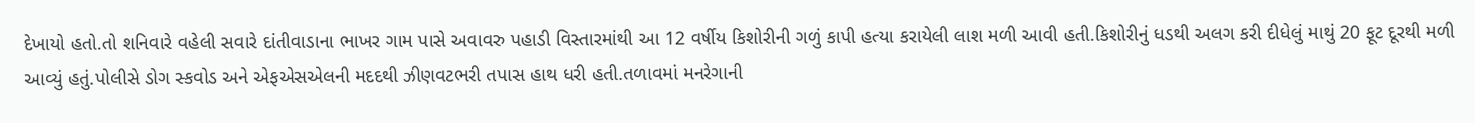દેખાયો હતો.તો શનિવારે વહેલી સવારે દાંતીવાડાના ભાખર ગામ પાસે અવાવરુ પહાડી વિસ્તારમાંથી આ 12 વર્ષીય કિશોરીની ગળું કાપી હત્યા કરાયેલી લાશ મળી આવી હતી.કિશોરીનું ધડથી અલગ કરી દીધેલું માથું 20 ફૂટ દૂરથી મળી આવ્યું હતું.પોલીસે ડોગ સ્કવોડ અને એફએસએલની મદદથી ઝીણવટભરી તપાસ હાથ ધરી હતી.તળાવમાં મનરેગાની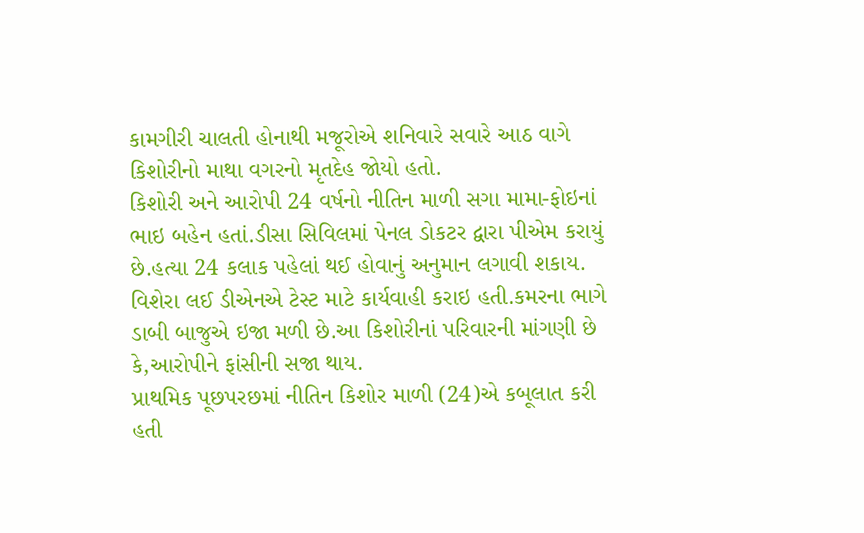કામગીરી ચાલતી હોનાથી મજૂરોએ શનિવારે સવારે આઠ વાગે કિશોરીનો માથા વગરનો મૃતદેહ જોયો હતો.
કિશોરી અને આરોપી 24 વર્ષનો નીતિન માળી સગા મામા-ફોઇનાં ભાઇ બહેન હતાં.ડીસા સિવિલમાં પેનલ ડોકટર દ્વારા પીએમ કરાયું છે.હત્યા 24 કલાક પહેલાં થઈ હોવાનું અનુમાન લગાવી શકાય. વિશેરા લઈ ડીએનએ ટેસ્ટ માટે કાર્યવાહી કરાઇ હતી.કમરના ભાગે ડાબી બાજુએ ઇજા મળી છે.આ કિશોરીનાં પરિવારની માંગણી છે કે,આરોપીને ફાંસીની સજા થાય.
પ્રાથમિક પૂછપરછમાં નીતિન કિશોર માળી (24)એ કબૂલાત કરી હતી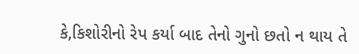કે,કિશોરીનો રેપ કર્યા બાદ તેનો ગુનો છતો ન થાય તે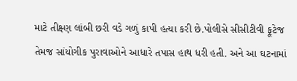માટે તીક્ષ્ણ લાંબી છરી વડે ગળું કાપી હત્યા કરી છે.પોલીસે સીસીટીવી ફૂટેજ તેમજ સાંયોગીક પુરાવાઓને આધારે તપાસ હાથ ધરી હતી. અને આ ઘટનામાં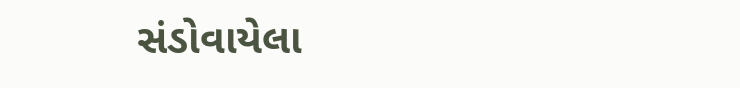સંડોવાયેલા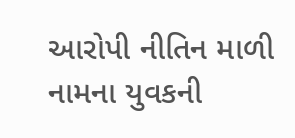આરોપી નીતિન માળી નામના યુવકની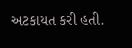અટકાયત કરી હતી.